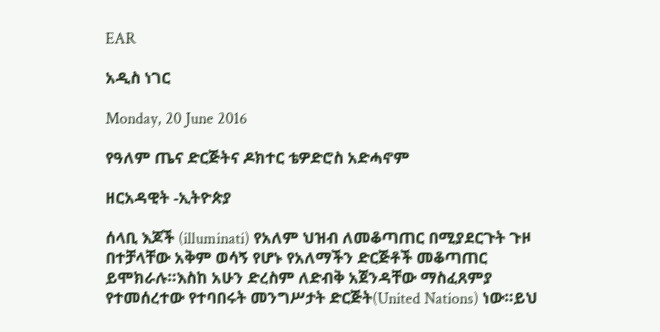EAR

አዲስ ነገር

Monday, 20 June 2016

የዓለም ጤና ድርጅትና ዶክተር ቴዎድሮስ አድሓኖም

ዘርአዳዊት -ኢትዮጵያ

ሰላቢ እጆች (illuminati) የአለም ህዝብ ለመቆጣጠር በሚያደርጉት ጉዞ በተቻላቸው አቅም ወሳኝ የሆኑ የአለማችን ድርጅቶች መቆጣጠር ይሞክራሉ።እስከ አሁን ድረስም ለድብቅ አጀንዳቸው ማስፈጸምያ የተመሰረተው የተባበሩት መንግሥታት ድርጅት(United Nations) ነው።ይህ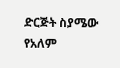ድርጅት ስያሜው የአለም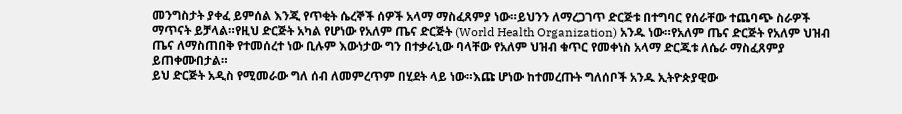መንግስታት ያቀፈ ይምሰል እንጂ የጥቂት ሴረኞች ሰዎች አላማ ማስፈጸምያ ነው።ይህንን ለማረጋገጥ ድርጅቱ በተግባር የሰራቸው ተጨባጭ ስራዎች ማጥናት ይቻላል።የዚህ ድርጅት አካል የሆነው የአለም ጤና ድርጅት (World Health Organization) አንዱ ነው።የአለም ጤና ድርጅት የአለም ህዝብ ጤና ለማስጠበቅ የተመሰረተ ነው ቢሉም እውነታው ግን በተቃራኒው ባላቸው የአለም ህዝብ ቁጥር የመቀነስ አላማ ድርጁቱ ለሴራ ማስፈጸምያ ይጠቀሙበታል።
ይህ ድርጅት አዲስ የሚመራው ግለ ሰብ ለመምረጥም በሂደት ላይ ነው።እጩ ሆነው ከተመረጡት ግለሰቦች አንዱ ኢትዮጵያዊው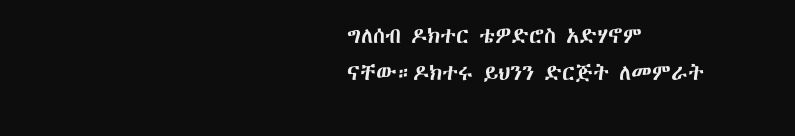ግለሰብ ዶክተር ቴዎድሮስ አድሃኖም ናቸው።ዶክተሩ ይህንን ድርጅት ለመምራት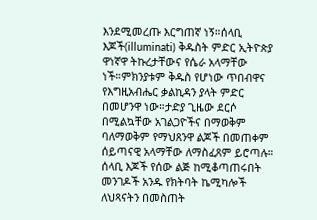እንደሚመረጡ እርግጠኛ ነኝ።ሰላቢ እጆች(illuminati) ቅዱስት ምድር ኢትዮጵያ ዋነኛዋ ትኩረታቸውና የሴራ አላማቸው ነች።ምክንያቱም ቅዱስ የሆነው ጥበብዋና የእግዚአብሔር ቃልኪዳን ያላት ምድር በመሆንዋ ነው።ታድያ ጊዜው ደርሶ በሚልኳቸው አገልጋዮችና በማወቅም ባለማወቅም የማህጸንዋ ልጆች በመጠቀም ሰይጣናዊ አላማቸው ለማስፈጸም ይሮጣሉ።
ሰላቢ እጆች የሰው ልጅ ከሚቆጣጠሩበት መንገዶች አንዱ የክትባት ኬሚካሎች ለህጻናትን በመስጠት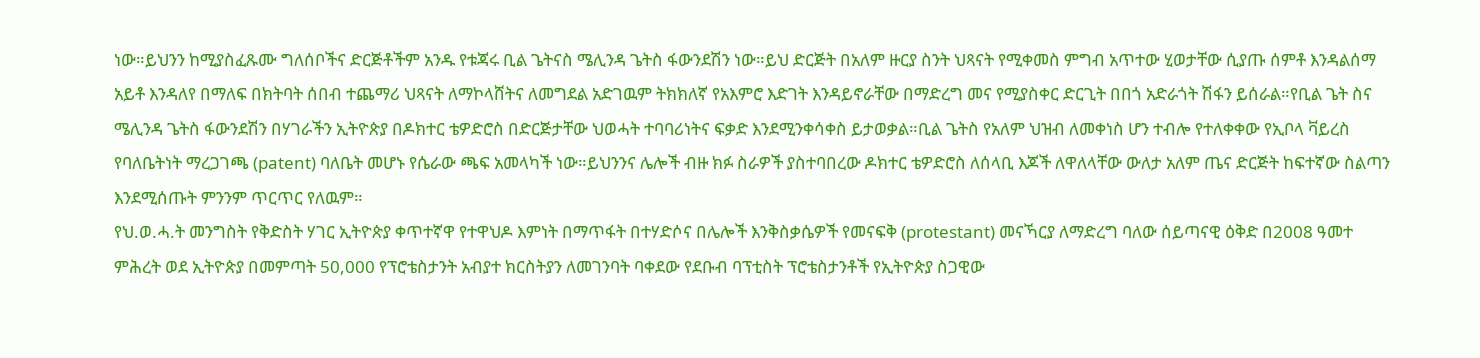ነው።ይህንን ከሚያስፈጹሙ ግለሰቦችና ድርጅቶችም አንዱ የቱጃሩ ቢል ጌትናስ ሜሊንዳ ጌትስ ፋውንደሽን ነው።ይህ ድርጅት በአለም ዙርያ ስንት ህጻናት የሚቀመስ ምግብ አጥተው ሂወታቸው ሲያጡ ሰምቶ እንዳልሰማ አይቶ እንዳለየ በማለፍ በክትባት ሰበብ ተጨማሪ ህጻናት ለማኮላሸትና ለመግደል አድገዉም ትክክለኛ የአእምሮ እድገት እንዳይኖራቸው በማድረግ መና የሚያስቀር ድርጊት በበጎ አድራጎት ሽፋን ይሰራል።የቢል ጌት ስና ሜሊንዳ ጌትስ ፋውንደሽን በሃገራችን ኢትዮጵያ በዶክተር ቴዎድሮስ በድርጅታቸው ህወሓት ተባባሪነትና ፍቃድ እንደሚንቀሳቀስ ይታወቃል።ቢል ጌትስ የአለም ህዝብ ለመቀነስ ሆን ተብሎ የተለቀቀው የኢቦላ ቫይረስ የባለቤትነት ማረጋገጫ (patent) ባለቤት መሆኑ የሴራው ጫፍ አመላካች ነው።ይህንንና ሌሎች ብዙ ክፉ ስራዎች ያስተባበረው ዶክተር ቴዎድሮስ ለሰላቢ እጆች ለዋለላቸው ውለታ አለም ጤና ድርጅት ከፍተኛው ስልጣን እንደሚሰጡት ምንንም ጥርጥር የለዉም።
የህ.ወ.ሓ.ት መንግስት የቅድስት ሃገር ኢትዮጵያ ቀጥተኛዋ የተዋህዶ እምነት በማጥፋት በተሃድሶና በሌሎች እንቅስቃሴዎች የመናፍቅ (protestant) መናኻርያ ለማድረግ ባለው ሰይጣናዊ ዕቅድ በ2008 ዓመተ ምሕረት ወደ ኢትዮጵያ በመምጣት 50,000 የፕሮቴስታንት አብያተ ክርስትያን ለመገንባት ባቀደው የደቡብ ባፕቲስት ፕሮቴስታንቶች የኢትዮጵያ ስጋዊው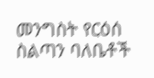መንግስት የርዕሰ ስልጣን ባለቤቶች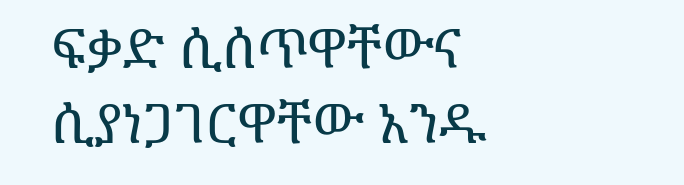ፍቃድ ሲሰጥዋቸውና ሲያነጋገርዋቸው አንዱ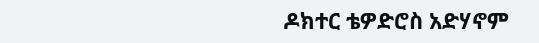ዶክተር ቴዎድሮስ አድሃኖም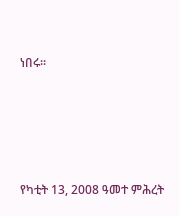ነበሩ።





የካቲት 13, 2008 ዓመተ ምሕረት